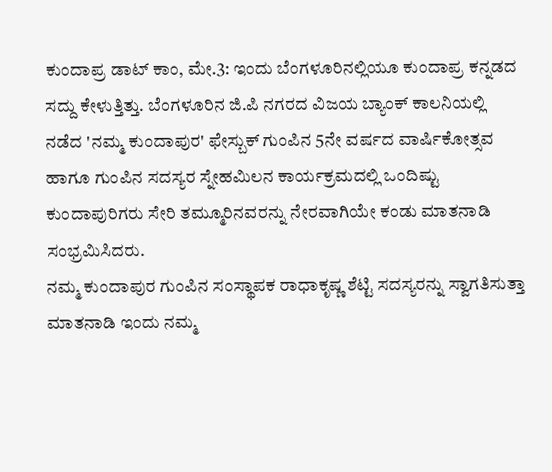ಕುಂದಾಪ್ರ ಡಾಟ್ ಕಾಂ, ಮೇ.3: ಇಂದು ಬೆಂಗಳೂರಿನಲ್ಲಿಯೂ ಕುಂದಾಪ್ರ ಕನ್ನಡದ ಸದ್ದು ಕೇಳುತ್ತಿತ್ತು. ಬೆಂಗಳೂರಿನ ಜಿ.ಪಿ ನಗರದ ವಿಜಯ ಬ್ಯಾಂಕ್ ಕಾಲನಿಯಲ್ಲಿ ನಡೆದ 'ನಮ್ಮ ಕುಂದಾಪುರ' ಫೇಸ್ಬುಕ್ ಗುಂಪಿನ 5ನೇ ವರ್ಷದ ವಾರ್ಷಿಕೋತ್ಸವ ಹಾಗೂ ಗುಂಪಿನ ಸದಸ್ಯರ ಸ್ನೇಹಮಿಲನ ಕಾರ್ಯಕ್ರಮದಲ್ಲಿ ಒಂದಿಷ್ಟು ಕುಂದಾಪುರಿಗರು ಸೇರಿ ತಮ್ಮೂರಿನವರನ್ನು ನೇರವಾಗಿಯೇ ಕಂಡು ಮಾತನಾಡಿ ಸಂಭ್ರಮಿಸಿದರು.
ನಮ್ಮ ಕುಂದಾಪುರ ಗುಂಪಿನ ಸಂಸ್ಥಾಪಕ ರಾಧಾಕೃಷ್ಣ ಶೆಟ್ಟಿ ಸದಸ್ಯರನ್ನು ಸ್ವಾಗತಿಸುತ್ತಾ ಮಾತನಾಡಿ ಇಂದು ನಮ್ಮ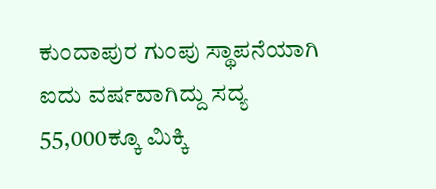ಕುಂದಾಪುರ ಗುಂಪು ಸ್ಥಾಪನೆಯಾಗಿ ಐದು ವರ್ಷವಾಗಿದ್ದು ಸದ್ಯ 55,000ಕ್ಕೂ ಮಿಕ್ಕಿ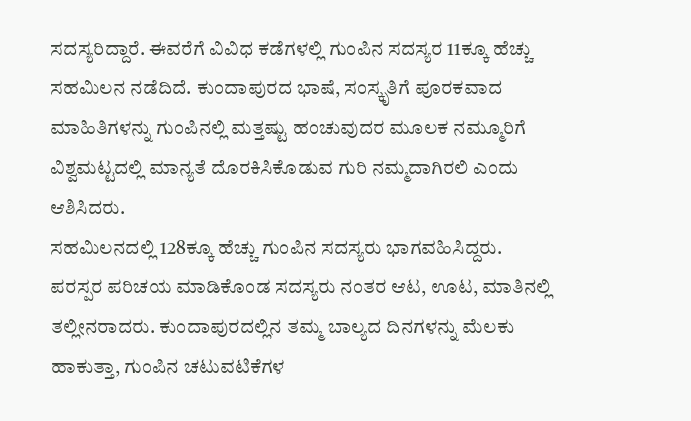ಸದಸ್ಯರಿದ್ದಾರೆ. ಈವರೆಗೆ ವಿವಿಧ ಕಡೆಗಳಲ್ಲಿ ಗುಂಪಿನ ಸದಸ್ಯರ 11ಕ್ಕೂ ಹೆಚ್ಚು ಸಹಮಿಲನ ನಡೆದಿದೆ. ಕುಂದಾಪುರದ ಭಾಷೆ, ಸಂಸ್ಕೃತಿಗೆ ಪೂರಕವಾದ ಮಾಹಿತಿಗಳನ್ನು ಗುಂಪಿನಲ್ಲಿ ಮತ್ತಷ್ಟು ಹಂಚುವುದರ ಮೂಲಕ ನಮ್ಮೂರಿಗೆ ವಿಶ್ವಮಟ್ಟದಲ್ಲಿ ಮಾನ್ಯತೆ ದೊರಕಿಸಿಕೊಡುವ ಗುರಿ ನಮ್ಮದಾಗಿರಲಿ ಎಂದು ಆಶಿಸಿದರು.
ಸಹಮಿಲನದಲ್ಲಿ 128ಕ್ಕೂ ಹೆಚ್ಚು ಗುಂಪಿನ ಸದಸ್ಯರು ಭಾಗವಹಿಸಿದ್ದರು. ಪರಸ್ಪರ ಪರಿಚಯ ಮಾಡಿಕೊಂಡ ಸದಸ್ಯರು ನಂತರ ಆಟ, ಊಟ, ಮಾತಿನಲ್ಲಿ ತಲ್ಲೀನರಾದರು. ಕುಂದಾಪುರದಲ್ಲಿನ ತಮ್ಮ ಬಾಲ್ಯದ ದಿನಗಳನ್ನು ಮೆಲಕು ಹಾಕುತ್ತಾ, ಗುಂಪಿನ ಚಟುವಟಿಕೆಗಳ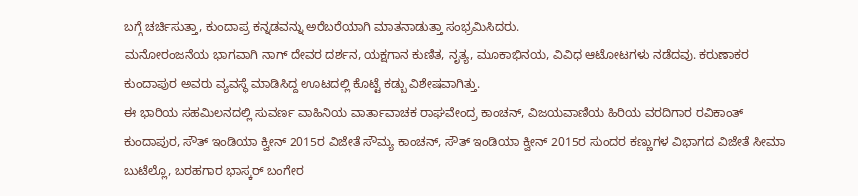ಬಗ್ಗೆ ಚರ್ಚಿಸುತ್ತಾ, ಕುಂದಾಪ್ರ ಕನ್ನಡವನ್ನು ಅರೆಬರೆಯಾಗಿ ಮಾತನಾಡುತ್ತಾ ಸಂಭ್ರಮಿಸಿದರು.
ಮನೋರಂಜನೆಯ ಭಾಗವಾಗಿ ನಾಗ್ ದೇವರ ದರ್ಶನ, ಯಕ್ಷಗಾನ ಕುಣಿತ, ನೃತ್ಯ, ಮೂಕಾಭಿನಯ, ವಿವಿಧ ಆಟೋಟಗಳು ನಡೆದವು. ಕರುಣಾಕರ ಕುಂದಾಪುರ ಅವರು ವ್ಯವಸ್ಥೆ ಮಾಡಿಸಿದ್ದ ಊಟದಲ್ಲಿ ಕೊಟ್ಟೆ ಕಡ್ಬು ವಿಶೇಷವಾಗಿತ್ತು.
ಈ ಭಾರಿಯ ಸಹಮಿಲನದಲ್ಲಿ ಸುವರ್ಣ ವಾಹಿನಿಯ ವಾರ್ತಾವಾಚಕ ರಾಘವೇಂದ್ರ ಕಾಂಚನ್, ವಿಜಯವಾಣಿಯ ಹಿರಿಯ ವರದಿಗಾರ ರವಿಕಾಂತ್ ಕುಂದಾಪುರ, ಸೌತ್ ಇಂಡಿಯಾ ಕ್ವೀನ್ 2015ರ ವಿಜೇತೆ ಸೌಮ್ಯ ಕಾಂಚನ್, ಸೌತ್ ಇಂಡಿಯಾ ಕ್ವೀನ್ 2015ರ ಸುಂದರ ಕಣ್ಣುಗಳ ವಿಭಾಗದ ವಿಜೇತೆ ಸೀಮಾ ಬುಟೆಲ್ಲೊ, ಬರಹಗಾರ ಭಾಸ್ಕರ್ ಬಂಗೇರ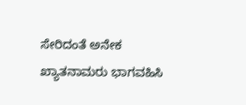ಸೇರಿದಂತೆ ಅನೇಕ ಖ್ಯಾತನಾಮರು ಭಾಗವಹಿಸಿ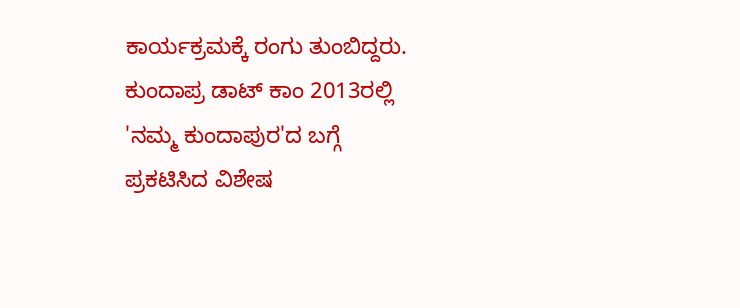ಕಾರ್ಯಕ್ರಮಕ್ಕೆ ರಂಗು ತುಂಬಿದ್ದರು.
ಕುಂದಾಪ್ರ ಡಾಟ್ ಕಾಂ 2013ರಲ್ಲಿ 'ನಮ್ಮ ಕುಂದಾಪುರ'ದ ಬಗ್ಗೆ ಪ್ರಕಟಿಸಿದ ವಿಶೇಷ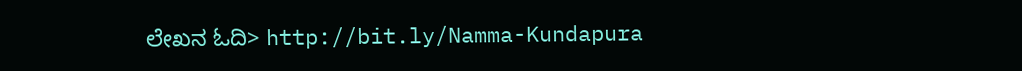ಲೇಖನ ಓದಿ> http://bit.ly/Namma-Kundapura